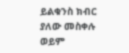ይልቁንስ ክብር ያለው መስቀሉ ወይም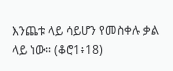እንጨቱ ላይ ሳይሆን የመስቀሉ ቃል ላይ ነው። (ቆሮ1፥18)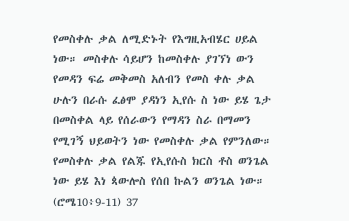የመስቀሉ ቃል ለሚድኑት የእግዚአብሄር ሀይል ነው። መስቀሉ ሳይሆን ከመስቀሉ ያገኘነ ውን የመዳን ፍሬ መቅመስ አለብን የመስ ቀሉ ቃል ሁሉን በራሱ ፈፅሞ ያዳነን ኢየሱ ስ ነው ይሄ ጌታ በመስቀል ላይ የሰራውን የማዳን ስራ በማመን የሚገኝ ህይወትን ነው የመስቀሉ ቃል የምንለው። የመስቀሉ ቃል የልጁ የኢየሱስ ክርስ ቶስ ወንጌል ነው ይሄ እነ ጳውሎስ የሰበ ኩልን ወንጌል ነው። (ሮሜ10፥9-11) 37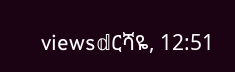views𝕕ርሻዬ, 12:51